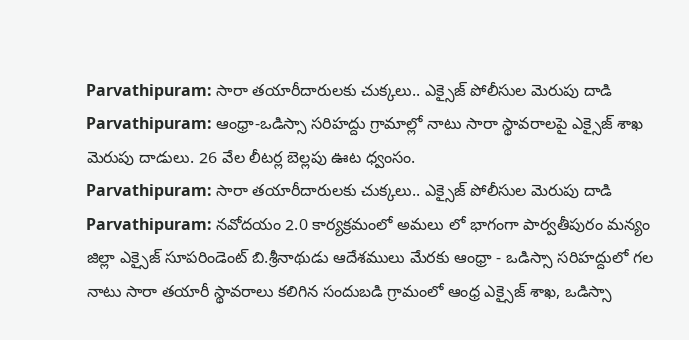Parvathipuram: సారా తయారీదారులకు చుక్కలు.. ఎక్సైజ్ పోలీసుల మెరుపు దాడి
Parvathipuram: ఆంధ్రా-ఒడిస్సా సరిహద్దు గ్రామాల్లో నాటు సారా స్థావరాలపై ఎక్సైజ్ శాఖ మెరుపు దాడులు. 26 వేల లీటర్ల బెల్లపు ఊట ధ్వంసం.
Parvathipuram: సారా తయారీదారులకు చుక్కలు.. ఎక్సైజ్ పోలీసుల మెరుపు దాడి
Parvathipuram: నవోదయం 2.0 కార్యక్రమంలో అమలు లో భాగంగా పార్వతీపురం మన్యం జిల్లా ఎక్సైజ్ సూపరిండెంట్ బి.శ్రీనాథుడు ఆదేశములు మేరకు ఆంధ్రా - ఒడిస్సా సరిహద్దులో గల నాటు సారా తయారీ స్థావరాలు కలిగిన సందుబడి గ్రామంలో ఆంధ్ర ఎక్సైజ్ శాఖ, ఒడిస్సా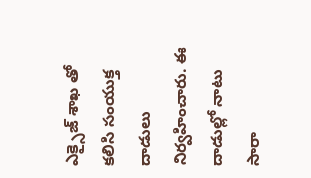ఎక్సైజ్ శాఖ తో కలిసి సంయుక్త దాడులు నిర్వహించారు. ఈ దాడుల్లో నాటు సారా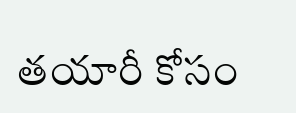తయారీ కోసం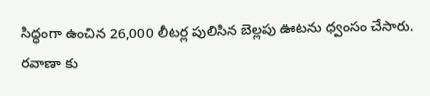సిద్ధంగా ఉంచిన 26,000 లీటర్ల పులిసిన బెల్లపు ఊటను ధ్వంసం చేసారు.
రవాణా కు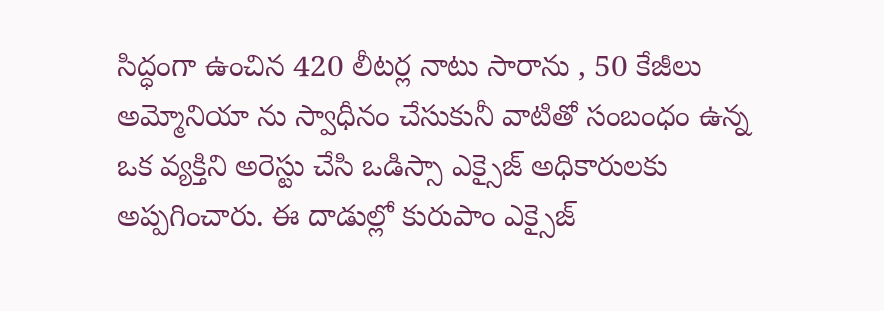సిద్ధంగా ఉంచిన 420 లీటర్ల నాటు సారాను , 50 కేజీలు అమ్మోనియా ను స్వాధీనం చేసుకునీ వాటితో సంబంధం ఉన్న ఒక వ్యక్తిని అరెస్టు చేసి ఒడిస్సా ఎక్సైజ్ అధికారులకు అప్పగించారు. ఈ దాడుల్లో కురుపాం ఎక్సైజ్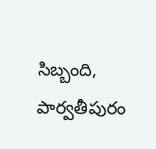సిబ్బంది, పార్వతీపురం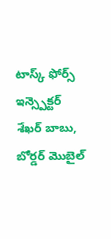టాస్క్ ఫోర్స్ ఇన్స్పెక్టర్ శేఖర్ బాబు, బోర్డర్ మొబైల్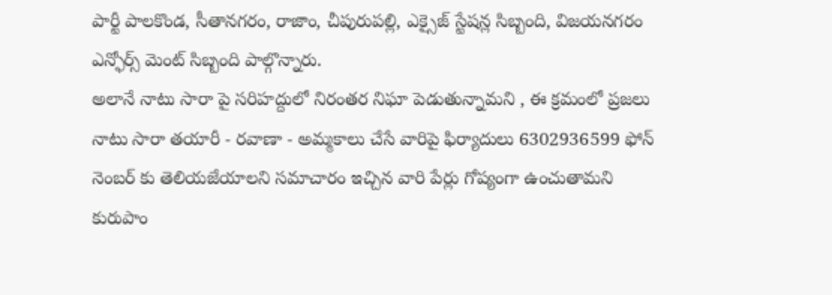పార్టీ పాలకొండ, సీతానగరం, రాజాం, చీపురుపల్లి, ఎక్సైజ్ స్టేషన్ల సిబ్బంది, విజయనగరం ఎన్ఫోర్స్ మెంట్ సిబ్బంది పాల్గొన్నారు.
అలానే నాటు సారా పై సరిహద్దులో నిరంతర నిఘా పెడుతున్నామని , ఈ క్రమంలో ప్రజలు నాటు సారా తయారీ - రవాణా - అమ్మకాలు చేసే వారిపై ఫిర్యాదులు 6302936599 ఫోన్ నెంబర్ కు తెలియజేయాలని సమాచారం ఇచ్చిన వారి పేర్లు గోప్యంగా ఉంచుతామని కురుపాం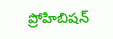ప్రోహిబిషన్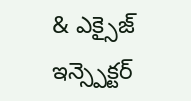& ఎక్సైజ్ ఇన్స్పెక్టర్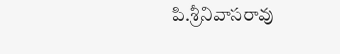పి.శ్రీనివాసరావు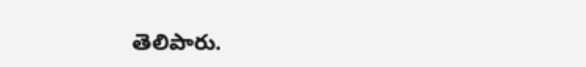తెలిపారు.